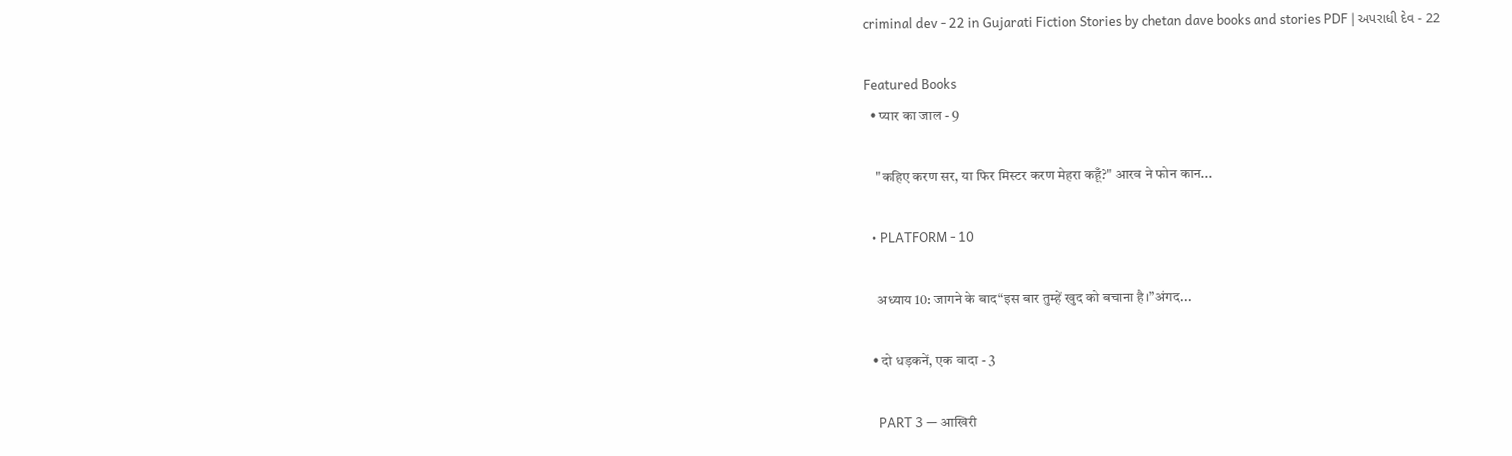criminal dev - 22 in Gujarati Fiction Stories by chetan dave books and stories PDF | અપરાધી દેવ - 22

Featured Books
  • प्यार का जाल - 9

    "कहिए करण सर, या फिर मिस्टर करण मेहरा कहूँ?" आरव ने फोन कान...

  • PLATFORM - 10

    अध्याय 10: जागने के बाद“इस बार तुम्हें खुद को बचाना है।”अंगद...

  • दो धड़कनें, एक वादा - 3

    PART 3 — आखिरी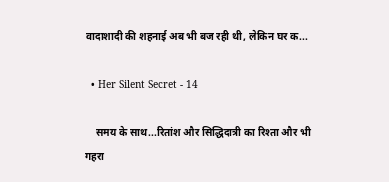वादाशादी की शहनाई अब भी बज रही थी, लेकिन घर क...

  • Her Silent Secret - 14

    समय के साथ...रितांश और सिद्धिदात्री का रिश्ता और भी गहरा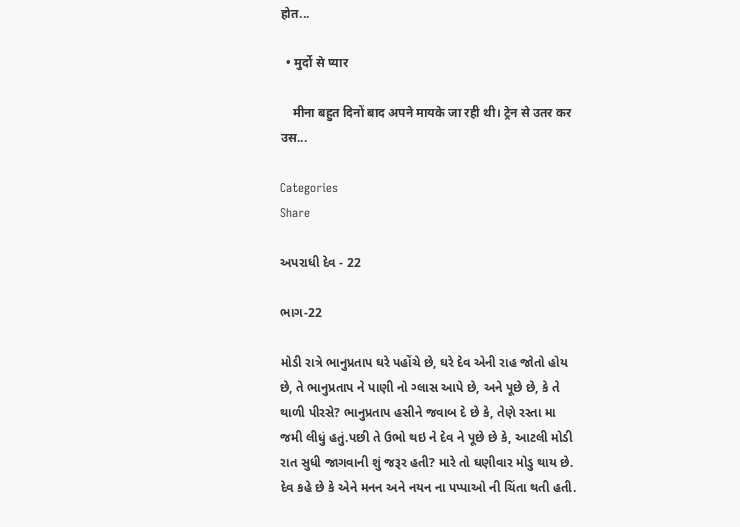होत...

  • मुर्दो से प्यार

    मीना बहुत दिनों बाद अपने मायके जा रही थी। ट्रेन से उतर कर उस...

Categories
Share

અપરાધી દેવ - 22

ભાગ-22

મોડી રાત્રે ભાનુપ્રતાપ ઘરે પહોંચે છે, ઘરે દેવ એની રાહ જોતો હોય છે, તે ભાનુપ્રતાપ ને પાણી નો ગ્લાસ આપે છે, અને પૂછે છે, કે તે થાળી પીરસે? ભાનુપ્રતાપ હસીને જવાબ દે છે કે, તેણે રસ્તા મા જમી લીધું હતું.પછી તે ઉભો થઇ ને દેવ ને પૂછે છે કે, આટલી મોડી રાત સુધી જાગવાની શું જરૂર હતી? મારે તો ઘણીવાર મોડુ થાય છે. દેવ કહે છે કે એને મનન અને નયન ના પપ્પાઓ ની ચિંતા થતી હતી.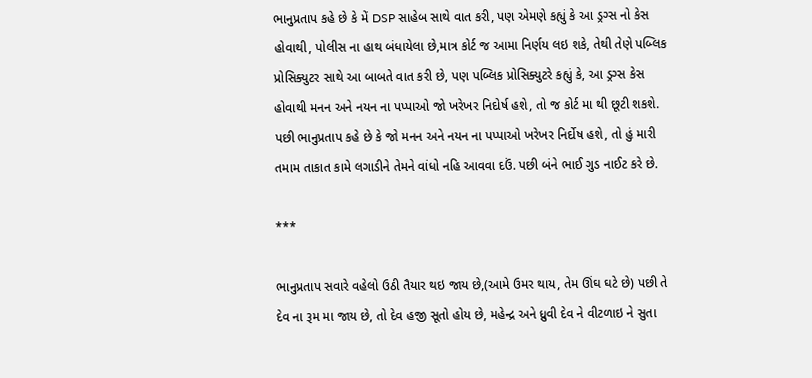ભાનુપ્રતાપ કહે છે કે મેં DSP સાહેબ સાથે વાત કરી, પણ એમણે કહ્યું કે આ ડ્રગ્સ નો કેસ હોવાથી, પોલીસ ના હાથ બંધાયેલા છે,માત્ર કોર્ટ જ આમા નિર્ણય લઇ શકે, તેથી તેણે પબ્લિક પ્રોસિક્યુટર સાથે આ બાબતે વાત કરી છે, પણ પબ્લિક પ્રોસિક્યુટરે કહ્યું કે, આ ડ્રગ્સ કેસ હોવાથી મનન અને નયન ના પપ્પાઓ જો ખરેખર નિદોર્ષ હશે, તો જ કોર્ટ મા થી છૂટી શકશે. પછી ભાનુપ્રતાપ કહે છે કે જો મનન અને નયન ના પપ્પાઓ ખરેખર નિર્દોષ હશે, તો હું મારી તમામ તાકાત કામે લગાડીને તેમને વાંધો નહિ આવવા દઉં. પછી બંને ભાઈ ગુડ નાઈટ કરે છે.

***

ભાનુપ્રતાપ સવારે વહેલો ઉઠી તૈયાર થઇ જાય છે,(આમે ઉમર થાય, તેમ ઊંઘ ઘટે છે) પછી તે દેવ ના રૂમ મા જાય છે, તો દેવ હજી સૂતો હોય છે, મહેન્દ્ર અને ધ્રુવી દેવ ને વીટળાઇ ને સુતા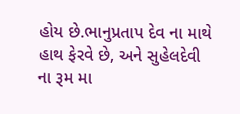હોય છે.ભાનુપ્રતાપ દેવ ના માથે હાથ ફેરવે છે, અને સુહેલદેવી ના રૂમ મા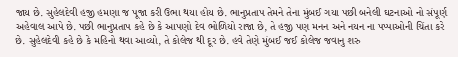જાય છે. સુહેલદેવી હજી હમણા જ પૂજા કરી ઉભા થયા હોય છે. ભાનુપ્રતાપ તેમને તેના મુંબઈ ગયા પછી બનેલી ઘટનાઓ નો સંપૂર્ણ અહેવાલ આપે છે. પછી ભાનુપ્રતાપ કહે છે કે આપણો દેવ ભોળિયો રાજા છે, તે હજી પણ મનન અને નયન ના પપ્પાઓની ચિંતા કરે છે. સુહેલદેવી કહે છે કે મહિનો થવા આવ્યો, તે કોલેજ થી દૂર છે. હવે તેણે મુંબઈ જઈ કોલેજ જવાનુ શરુ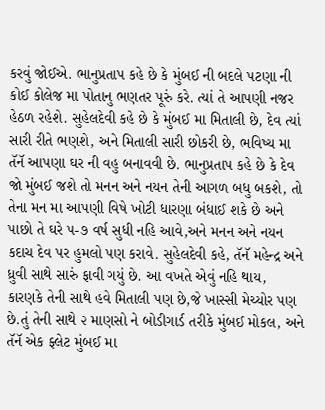કરવું જોઈએ. ભાનુપ્રતાપ કહે છે કે મુંબઈ ની બદલે પટણા ની કોઈ કોલેજ મા પોતાનુ ભણતર પૂરું કરે. ત્યાં તે આપણી નજર હેઠળ રહેશે. સુહેલદેવી કહે છે કે મુંબઈ મા મિતાલી છે, દેવ ત્યાં સારી રીતે ભણશે, અને મિતાલી સારી છોકરી છે, ભવિષ્ય મા તૅનૅ આપણા ઘર ની વહુ બનાવવી છે. ભાનુપ્રતાપ કહે છે કે દેવ જો મુંબઈ જશે તો મનન અને નયન તેની આગળ બધુ બકશે, તો તેના મન મા આપણી વિષે ખોટી ધારણા બંધાઈ શકે છે અને પાછો તે ઘરે ૫-૭ વર્ષ સુધી નહિ આવે,અને મનન અને નયન કદાચ દેવ પર હુમલો પણ કરાવે. સુહેલદેવી કહે, તૅનૅ મહેન્દ્ર અને ધ્રુવી સાથે સારું ફાવી ગયું છે. આ વખતે એવું નહિ થાય, કારણકે તેની સાથે હવે મિતાલી પણ છે,જે ખાસ્સી મેચ્યોર પણ છે.તું તેની સાથે ૨ માણસો ને બોડીગાર્ડ તરીકે મુંબઈ મોકલ, અને તૅનૅ એક ફ્લેટ મુંબઈ મા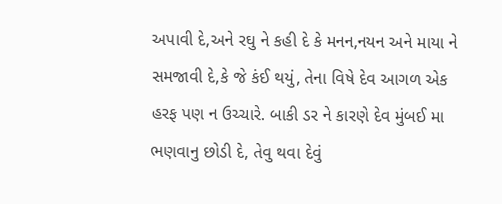અપાવી દે,અને રઘુ ને કહી દે કે મનન,નયન અને માયા ને સમજાવી દે,કે જે કંઈ થયું, તેના વિષે દેવ આગળ એક હરફ પણ ન ઉચ્ચારે. બાકી ડર ને કારણે દેવ મુંબઈ મા ભણવાનુ છોડી દે, તેવુ થવા દેવું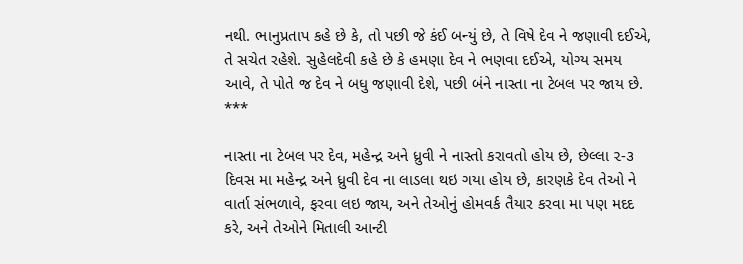નથી. ભાનુપ્રતાપ કહે છે કે, તો પછી જે કંઈ બન્યું છે, તે વિષે દેવ ને જણાવી દઈએ, તે સચેત રહેશે. સુહેલદેવી કહે છે કે હમણા દેવ ને ભણવા દઈએ, યોગ્ય સમય આવે, તે પોતે જ દેવ ને બધુ જણાવી દેશે, પછી બંને નાસ્તા ના ટેબલ પર જાય છે.
***

નાસ્તા ના ટેબલ પર દેવ, મહેન્દ્ર અને ધ્રુવી ને નાસ્તો કરાવતો હોય છે, છેલ્લા ૨-૩ દિવસ મા મહેન્દ્ર અને ધ્રુવી દેવ ના લાડલા થઇ ગયા હોય છે, કારણકે દેવ તેઓ ને વાર્તા સંભળાવે, ફરવા લઇ જાય, અને તેઓનું હોમવર્ક તૈયાર કરવા મા પણ મદદ કરે, અને તેઓને મિતાલી આન્ટી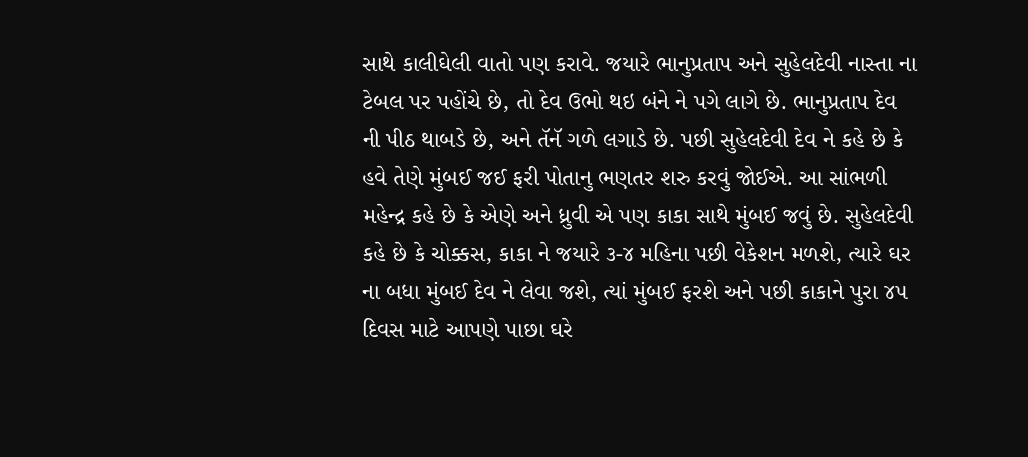સાથે કાલીઘેલી વાતો પણ કરાવે. જયારે ભાનુપ્રતાપ અને સુહેલદેવી નાસ્તા ના ટેબલ પર પહોંચે છે, તો દેવ ઉભો થઇ બંને ને પગે લાગે છે. ભાનુપ્રતાપ દેવ ની પીઠ થાબડે છે, અને તૅનૅ ગળે લગાડે છે. પછી સુહેલદેવી દેવ ને કહે છે કે હવે તેણે મુંબઈ જઈ ફરી પોતાનુ ભણતર શરુ કરવું જોઈએ. આ સાંભળી મહેન્દ્ર કહે છે કે એણે અને ધ્રુવી એ પણ કાકા સાથે મુંબઈ જવું છે. સુહેલદેવી કહે છે કે ચોક્કસ, કાકા ને જયારે ૩-૪ મહિના પછી વેકેશન મળશે, ત્યારે ઘર ના બધા મુંબઈ દેવ ને લેવા જશે, ત્યાં મુંબઈ ફરશે અને પછી કાકાને પુરા ૪૫ દિવસ માટે આપણે પાછા ઘરે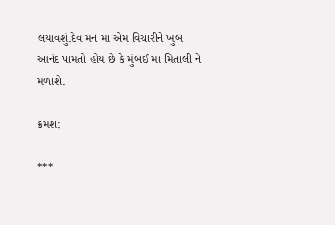લયાવશું.દેવ મન મા એમ વિચારીને ખુબ આનંદ પામતો હોય છે કે મુંબઈ મા મિતાલી ને મળાશે.

ક્રમશ:

***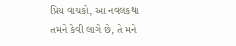પ્રિય વાચકો, આ નવલકથા તમને કેવી લાગે છે, તે મને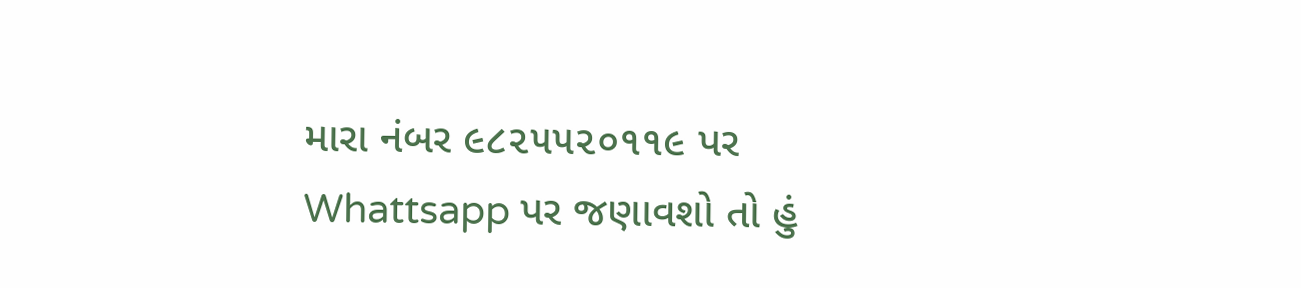મારા નંબર ૯૮૨૫૫૨૦૧૧૯ પર Whattsapp પર જણાવશો તો હું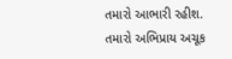તમારો આભારી રહીશ. તમારો અભિપ્રાય અચૂક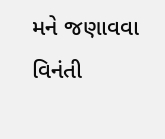મને જણાવવા વિનંતી